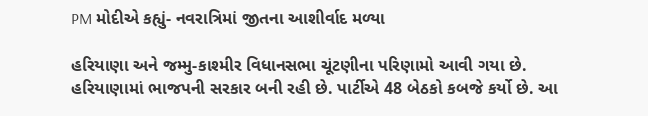PM મોદીએ કહ્યું- નવરાત્રિમાં જીતના આશીર્વાદ મળ્યા

હરિયાણા અને જમ્મુ-કાશ્મીર વિધાનસભા ચૂંટણીના પરિણામો આવી ગયા છે. હરિયાણામાં ભાજપની સરકાર બની રહી છે. પાર્ટીએ 48 બેઠકો કબજે કર્યો છે. આ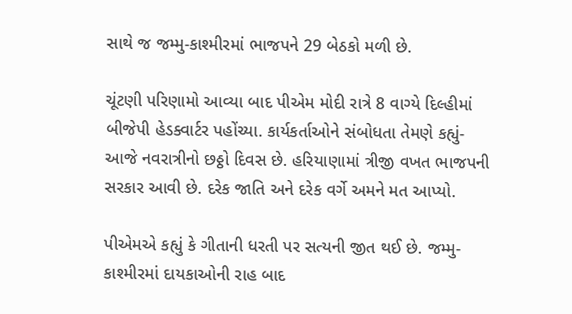સાથે જ જમ્મુ-કાશ્મીરમાં ભાજપને 29 બેઠકો મળી છે.

ચૂંટણી પરિણામો આવ્યા બાદ પીએમ મોદી રાત્રે 8 વાગ્યે દિલ્હીમાં બીજેપી હેડક્વાર્ટર પહોંચ્યા. કાર્યકર્તાઓને સંબોધતા તેમણે કહ્યું- આજે નવરાત્રીનો છઠ્ઠો દિવસ છે. હરિયાણામાં ત્રીજી વખત ભાજપની સરકાર આવી છે. દરેક જાતિ અને દરેક વર્ગે અમને મત આપ્યો.

પીએમએ કહ્યું કે ગીતાની ધરતી પર સત્યની જીત થઈ છે. જમ્મુ-કાશ્મીરમાં દાયકાઓની રાહ બાદ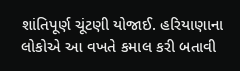શાંતિપૂર્ણ ચૂંટણી યોજાઈ. હરિયાણાના લોકોએ આ વખતે કમાલ કરી બતાવી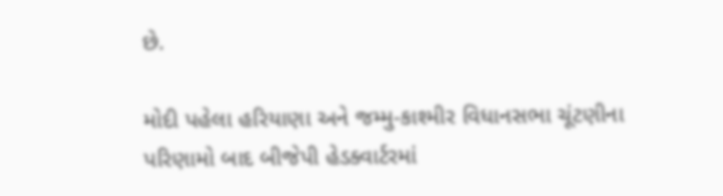છે.

મોદી પહેલા હરિયાણા અને જમ્મુ-કાશ્મીર વિધાનસભા ચૂંટણીના પરિણામો બાદ બીજેપી હેડક્વાર્ટરમાં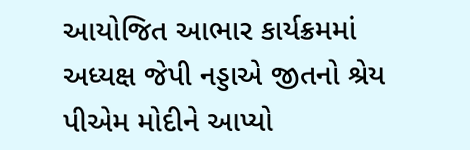આયોજિત આભાર કાર્યક્રમમાં અધ્યક્ષ જેપી નડ્ડાએ જીતનો શ્રેય પીએમ મોદીને આપ્યો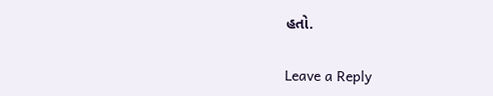હતો.

Leave a Reply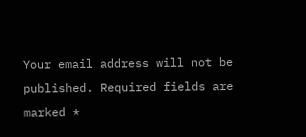Your email address will not be published. Required fields are marked *